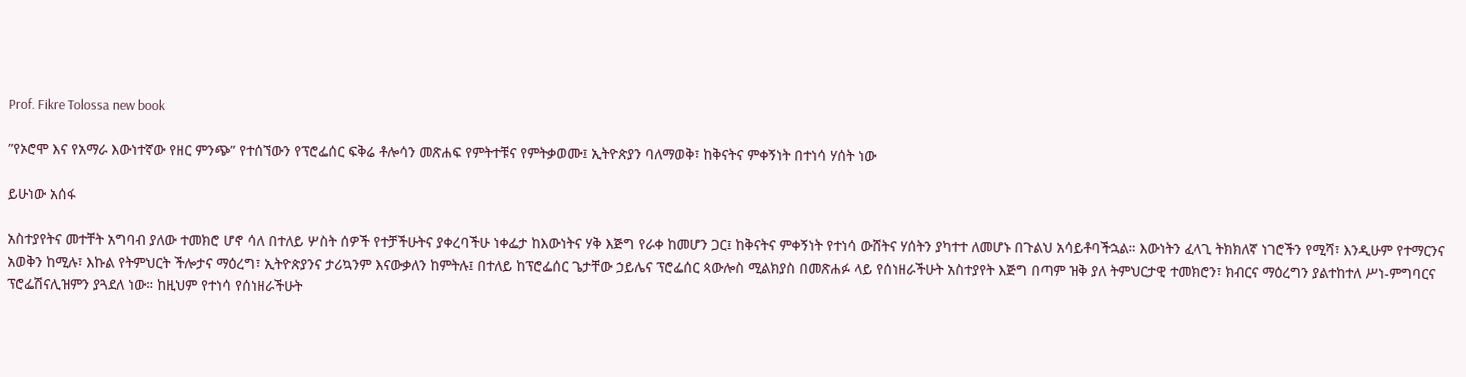Prof. Fikre Tolossa new book

”የኦሮሞ እና የአማራ እውነተኛው የዘር ምንጭ” የተሰኘውን የፕሮፌሰር ፍቅሬ ቶሎሳን መጽሐፍ የምትተቹና የምትቃወሙ፤ ኢትዮጵያን ባለማወቅ፣ ከቅናትና ምቀኝነት በተነሳ ሃሰት ነው

ይሁነው አሰፋ

አስተያየትና መተቸት አግባብ ያለው ተመክሮ ሆኖ ሳለ በተለይ ሦስት ሰዎች የተቻችሁትና ያቀረባችሁ ነቀፌታ ከእውነትና ሃቅ እጅግ የራቀ ከመሆን ጋር፤ ከቅናትና ምቀኝነት የተነሳ ውሸትና ሃሰትን ያካተተ ለመሆኑ በጉልህ አሳይቶባችኋል። እውነትን ፈላጊ ትክክለኛ ነገሮችን የሚሻ፣ እንዲሁም የተማርንና አወቅን ከሚሉ፣ እኩል የትምህርት ችሎታና ማዕረግ፣ ኢትዮጵያንና ታሪኳንም እናውቃለን ከምትሉ፤ በተለይ ከፕሮፌሰር ጌታቸው ኃይሌና ፕሮፌሰር ጳውሎስ ሚልክያስ በመጽሐፉ ላይ የሰነዘራችሁት አስተያየት እጅግ በጣም ዝቅ ያለ ትምህርታዊ ተመክሮን፣ ክብርና ማዕረግን ያልተከተለ ሥነ-ምግባርና ፕሮፌሽናሊዝምን ያጓደለ ነው። ከዚህም የተነሳ የሰነዘራችሁት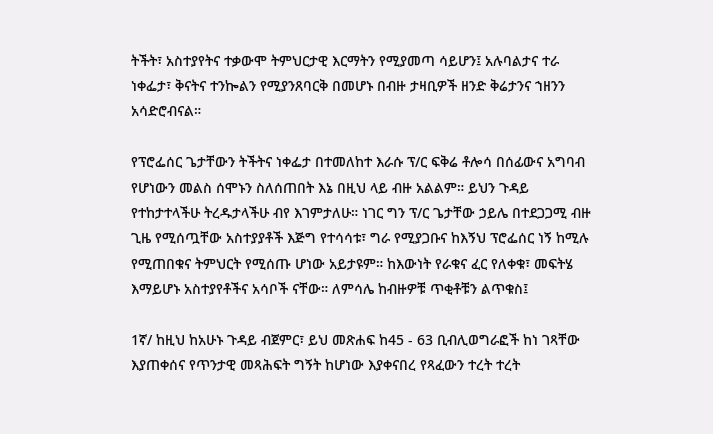ትችት፣ አስተያየትና ተቃውሞ ትምህርታዊ እርማትን የሚያመጣ ሳይሆን፤ አሉባልታና ተራ ነቀፌታ፣ ቅናትና ተንኰልን የሚያንጸባርቅ በመሆኑ በብዙ ታዛቢዎች ዘንድ ቅሬታንና ኀዘንን አሳድሮብናል።

የፕሮፌሰር ጌታቸውን ትችትና ነቀፌታ በተመለከተ እራሱ ፕ/ር ፍቅሬ ቶሎሳ በሰፊውና አግባብ የሆነውን መልስ ሰሞኑን ስለሰጠበት እኔ በዚህ ላይ ብዙ አልልም። ይህን ጉዳይ የተከታተላችሁ ትረዱታላችሁ ብየ እገምታለሁ። ነገር ግን ፕ/ር ጌታቸው ኃይሌ በተደጋጋሚ ብዙ ጊዜ የሚሰጧቸው አስተያያቶች እጅግ የተሳሳቱ፣ ግራ የሚያጋቡና ከእኝህ ፕሮፌሰር ነኝ ከሚሉ የሚጠበቁና ትምህርት የሚሰጡ ሆነው አይታዩም። ከእውነት የራቁና ፈር የለቀቁ፣ መፍትሄ እማይሆኑ አስተያየቶችና አሳቦች ናቸው። ለምሳሌ ከብዙዎቹ ጥቂቶቹን ልጥቁስ፤

1ኛ/ ከዚህ ከአሁኑ ጉዳይ ብጀምር፣ ይህ መጽሐፍ ከ45 - 63 ቢብሊወግራፎች ከነ ገጻቸው እያጠቀሰና የጥንታዊ መጻሕፍት ግኝት ከሆነው እያቀናበረ የጻፈውን ተረት ተረት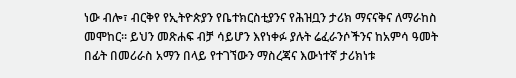ነው ብሎ፣ ብርቅየ የኢትዮጵያን የቤተክርስቲያንና የሕዝቧን ታሪክ ማናናቅና ለማራከስ መሞከር። ይህን መጽሐፍ ብቻ ሳይሆን እየነቀፉ ያሉት ሬፈራንሶችንና ከአምሳ ዓመት በፊት በመሪራስ አማን በላይ የተገኘውን ማስረጃና እውነተኛ ታሪክነቱ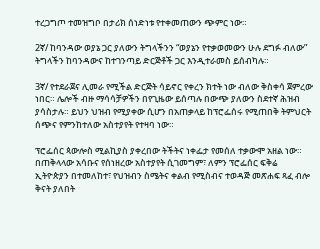ተረጋግጦ ተመዝግቦ በታሪክ ሰነድነቱ የተቀመጠውን ጭምር ነው።

2ኛ/ ከባንዳው ወያኔ ጋር ያለውን ትግላችንን “ወያኔን የተቃወመውን ሁሉ ደግፉ ብለው” ትግላችን ከባንዳውና ከተገንጣይ ድርጅቶች ጋር እንዲተራመስ ይሰብካሉ።

3ኛ/ የተደራጀና ሊመራ የሚችል ድርጅት ሳይኖር የቀረን ክተት ነው ብለው ቅስቀሳ ጀምረው ነበር። ሌሎች ብዙ ማሳሳቻዎችን በየጊዜው ይሰጣሉ በውጭ ያለውን ስደተኛ ሕዝብ ያሳስታሉ። ይህን ህዝብ የሚያቀው ሲሆን በአጠቃላይ ከፕሮፌሰሩ የሚጠበቅ ትምህርት ሰጭና የምንከተለው አስተያየት የተዛባ ነው።

ፕሮፌሰር ጳውሎስ ሚልኪያስ ያቀረበው ትችትና ነቀፌታ የመሰለ ተቃውሞ አዘል ነው። በጠቅላላው አሳቡና የሰነዘረው አስተያየት ሲገመግም፣ ለምን ፕሮፌሰር ፍቅሬ ኢትዮጵያን በተመለከተ፣ የህዝብን ስሜትና ቀልብ የሚስብና ተወዳጅ መጽሐፍ ጻፈ ብሎ ቅናት ያለበት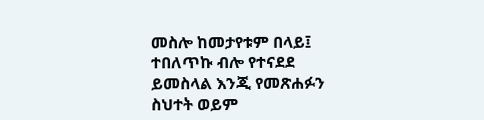መስሎ ከመታየቱም በላይ፤ ተበለጥኩ ብሎ የተናደደ ይመስላል እንጂ የመጽሐፉን ስህተት ወይም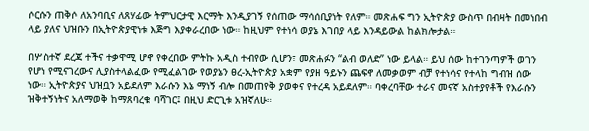ሶርሱን ጠቅሶ ለአንባቢና ለጸሃፊው ትምህርታዊ እርማት እንዲያገኝ የሰጠው ማሳሰቢያነት የለም። መጽሐፍ ግን ኢትዮጵያ ውስጥ በብዛት በመነበብ ላይ ያለና ህዝቡን በኢትዮጵያዊነቱ እጅግ እያቀራረበው ነው። ከዚህም የተነሳ ወያኔ እገበያ ላይ እንዳይውል ከልክሎታል።

በሦስተኛ ደረጃ ተችና ተቃዋሚ ሆኖ የቀረበው ምትኩ አዲስ ተብየው ሲሆን፣ መጽሐፉን “ልብ ወለድ” ነው ይላል። ይህ ሰው ከተገንጣዎች ወገን የሆነ የሚናገረውና ሊያስተላልፈው የሚፈልገው የወያኔን ፀረ-ኢትዮጵያ አቋም የያዘ ዓይኑን ጨፍኖ ለመቃወም ብቻ የተነሳና የተላከ ግብዝ ሰው ነው። ኢትዮጵያና ህዝቧን አይደለም እራሱን እኔ ማነኝ ብሎ በመጠየቅ ያወቀና የተረዳ አይደለም። ባቀረባቸው ተራና መናኛ አስተያየቶች የእራሱን ዝቅተኝነትና አለማወቅ ከማጸባረቁ ባሻገር፤ በዚህ ድርጊቱ አዝኛለሁ።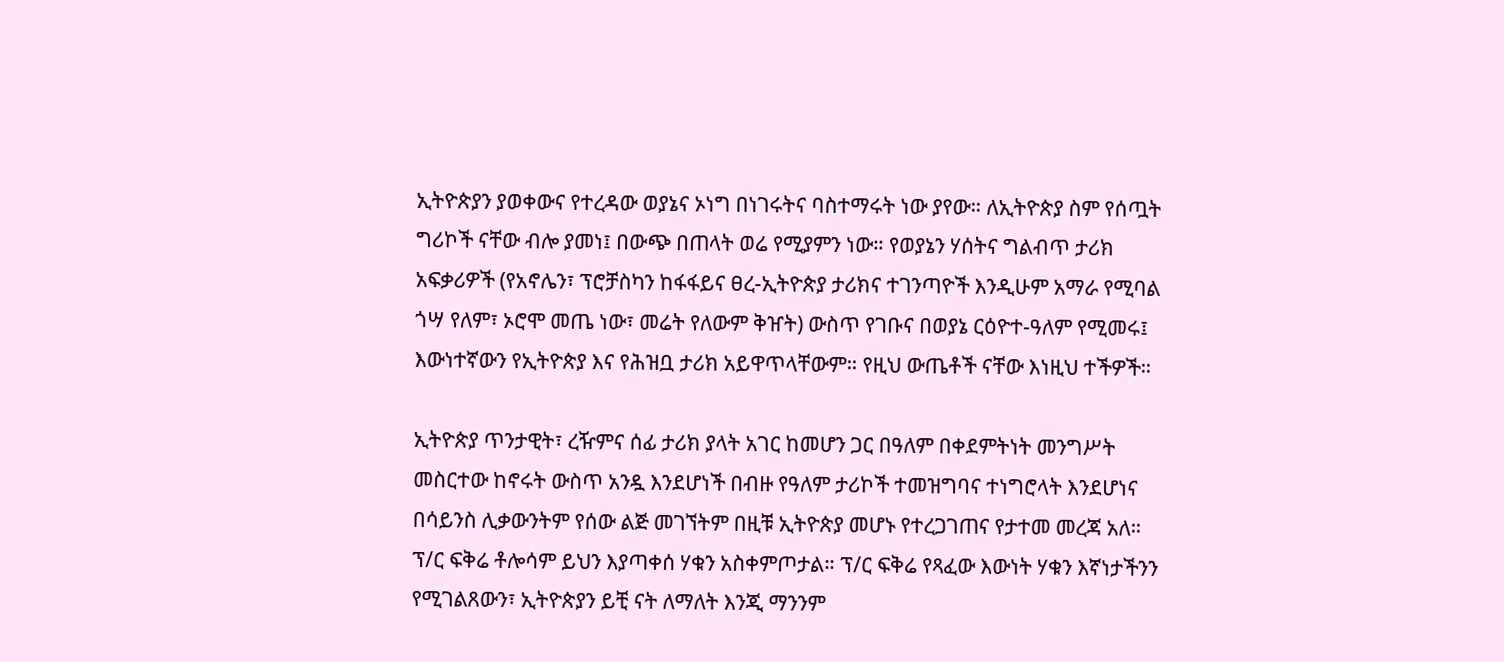ኢትዮጵያን ያወቀውና የተረዳው ወያኔና ኦነግ በነገሩትና ባስተማሩት ነው ያየው። ለኢትዮጵያ ስም የሰጧት ግሪኮች ናቸው ብሎ ያመነ፤ በውጭ በጠላት ወሬ የሚያምን ነው። የወያኔን ሃሰትና ግልብጥ ታሪክ አፍቃሪዎች (የአኖሌን፣ ፕሮቻስካን ከፋፋይና ፀረ-ኢትዮጵያ ታሪክና ተገንጣዮች እንዲሁም አማራ የሚባል ጎሣ የለም፣ ኦሮሞ መጤ ነው፣ መሬት የለውም ቅዠት) ውስጥ የገቡና በወያኔ ርዕዮተ-ዓለም የሚመሩ፤ እውነተኛውን የኢትዮጵያ እና የሕዝቧ ታሪክ አይዋጥላቸውም። የዚህ ውጤቶች ናቸው እነዚህ ተችዎች።

ኢትዮጵያ ጥንታዊት፣ ረዥምና ሰፊ ታሪክ ያላት አገር ከመሆን ጋር በዓለም በቀደምትነት መንግሥት መስርተው ከኖሩት ውስጥ አንዷ እንደሆነች በብዙ የዓለም ታሪኮች ተመዝግባና ተነግሮላት እንደሆነና በሳይንስ ሊቃውንትም የሰው ልጅ መገኘትም በዚቹ ኢትዮጵያ መሆኑ የተረጋገጠና የታተመ መረጃ አለ። ፕ/ር ፍቅሬ ቶሎሳም ይህን እያጣቀሰ ሃቁን አስቀምጦታል። ፕ/ር ፍቅሬ የጻፈው እውነት ሃቁን እኛነታችንን የሚገልጸውን፣ ኢትዮጵያን ይቺ ናት ለማለት እንጂ ማንንም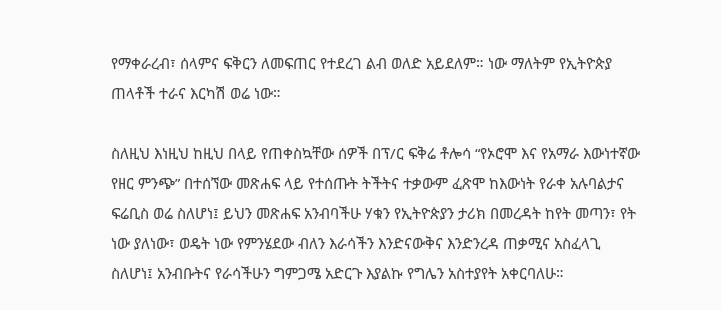የማቀራረብ፣ ሰላምና ፍቅርን ለመፍጠር የተደረገ ልብ ወለድ አይደለም። ነው ማለትም የኢትዮጵያ ጠላቶች ተራና እርካሽ ወሬ ነው።

ስለዚህ እነዚህ ከዚህ በላይ የጠቀስኳቸው ሰዎች በፕ/ር ፍቅሬ ቶሎሳ “የኦሮሞ እና የአማራ እውነተኛው የዘር ምንጭ” በተሰኘው መጽሐፍ ላይ የተሰጡት ትችትና ተቃውም ፈጽሞ ከእውነት የራቀ አሉባልታና ፍሬቢስ ወሬ ስለሆነ፤ ይህን መጽሐፍ አንብባችሁ ሃቁን የኢትዮጵያን ታሪክ በመረዳት ከየት መጣን፣ የት ነው ያለነው፣ ወዴት ነው የምንሄደው ብለን እራሳችን እንድናውቅና እንድንረዳ ጠቃሚና አስፈላጊ ስለሆነ፤ አንብቡትና የራሳችሁን ግምጋሜ አድርጉ እያልኩ የግሌን አስተያየት አቀርባለሁ።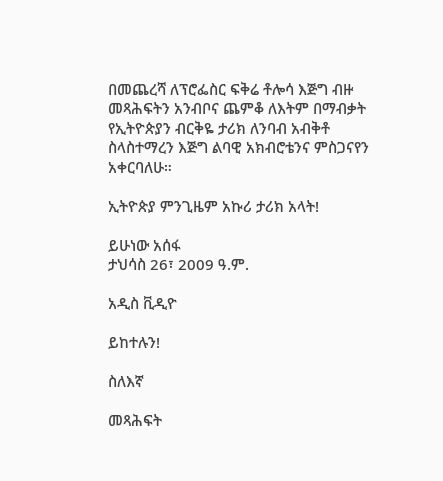በመጨረሻ ለፕሮፌስር ፍቅሬ ቶሎሳ እጅግ ብዙ መጻሕፍትን አንብቦና ጨምቆ ለእትም በማብቃት የኢትዮጵያን ብርቅዬ ታሪክ ለንባብ አብቅቶ ስላስተማረን እጅግ ልባዊ አክብሮቴንና ምስጋናየን አቀርባለሁ።

ኢትዮጵያ ምንጊዜም አኩሪ ታሪክ አላት!

ይሁነው አሰፋ
ታህሳስ 26፣ 2009 ዓ.ም.

አዲስ ቪዲዮ

ይከተሉን!

ስለእኛ

መጻሕፍት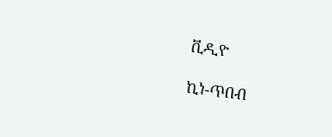ቪዲዮ

ኪነ-ጥበብ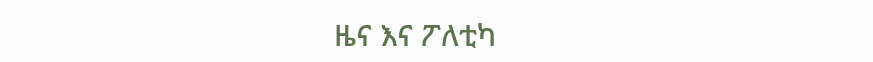ዜና እና ፖለቲካ